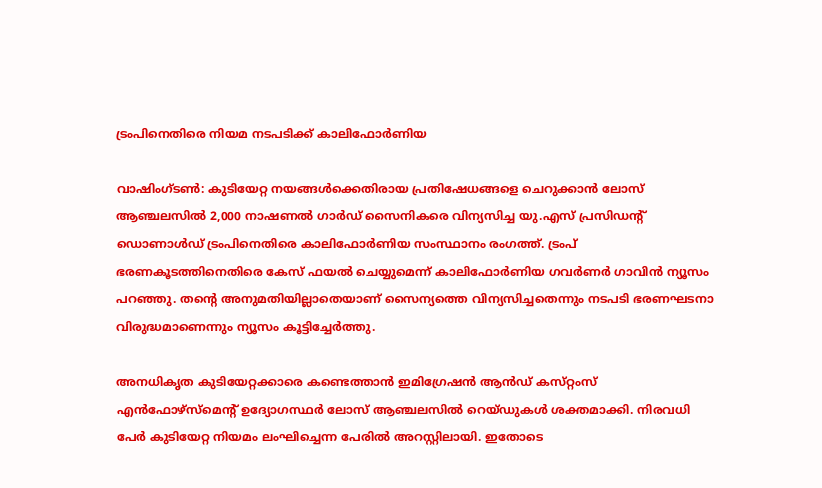ട്രംപിനെതിരെ നിയമ നടപടിക്ക് കാലിഫോർണിയ

വാഷിംഗ്ടൺ: കുടിയേറ്റ നയങ്ങൾക്കെതിരായ പ്രതിഷേധങ്ങളെ ചെറുക്കാൻ ലോസ് ആഞ്ചലസിൽ 2,000 നാഷണൽ ഗാർഡ് സൈനികരെ വിന്യസിച്ച യു.എസ് പ്രസിഡന്റ് ഡൊണാൾഡ് ട്രംപിനെതിരെ കാലിഫോർണിയ സംസ്ഥാനം രംഗത്ത്. ട്രംപ് ഭരണകൂടത്തിനെതിരെ കേസ് ഫയൽ ചെയ്യുമെന്ന് കാലിഫോർണിയ ഗവർണർ ഗാവിൻ ന്യൂസം പറഞ്ഞു. തന്റെ അനുമതിയില്ലാതെയാണ് സൈന്യത്തെ വിന്യസിച്ചതെന്നും നടപടി ഭരണഘടനാ വിരുദ്ധമാണെന്നും ന്യൂസം കൂട്ടിച്ചേർത്തു.

അനധികൃത കുടിയേറ്റക്കാരെ കണ്ടെത്താൻ ഇമിഗ്രേഷൻ ആൻഡ് കസ്‌റ്റംസ് എൻഫോഴ്സ്‌മെന്റ് ഉദ്യോഗസ്ഥർ ലോസ് ആഞ്ചലസിൽ റെയ്ഡുകൾ ശക്തമാക്കി. നിരവധി പേർ കുടിയേറ്റ നിയമം ലംഘിച്ചെന്ന പേരിൽ അറസ്റ്റിലായി. ഇതോടെ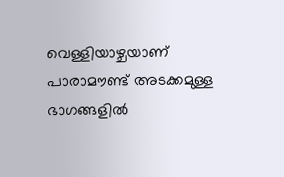വെള്ളിയാഴ്ചയാണ് പാരാമൗണ്ട് അടക്കമുള്ള ഭാഗങ്ങളിൽ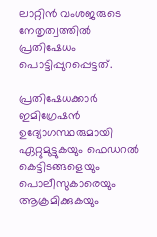ലാറ്റിൻ വംശജരുടെ നേതൃത്വത്തിൽ പ്രതിഷേധം പൊട്ടിപ്പുറപ്പെട്ടത്.

പ്രതിഷേധക്കാർ ഇമിഗ്രേഷൻ ഉദ്യോഗസ്ഥരുമായി ഏറ്റുമുട്ടുകയും ഫെഡറൽ കെട്ടിടങ്ങളെയും പൊലീസുകാരെയും ആക്രമിക്കുകയും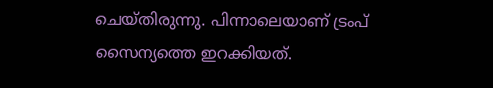ചെയ്തിരുന്നു. പിന്നാലെയാണ് ട്രംപ് സൈന്യത്തെ ഇറക്കിയത്.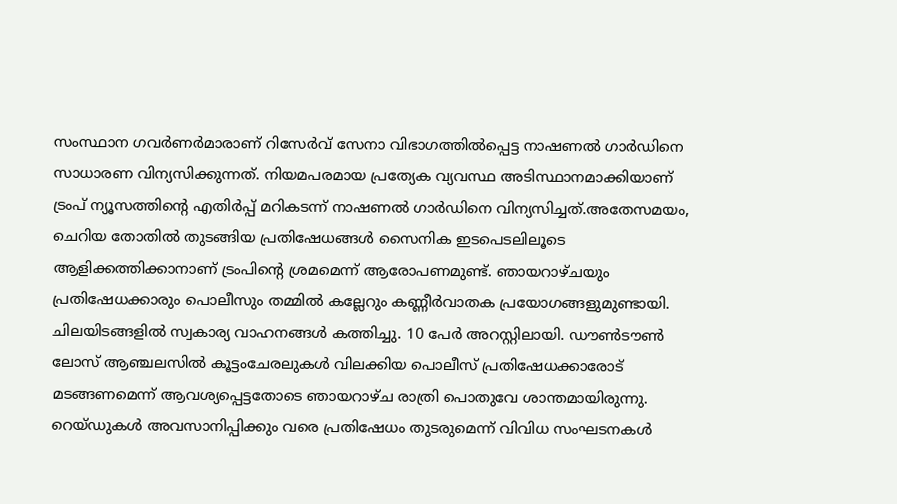സംസ്ഥാന ഗവർണർമാരാണ് റിസേർവ് സേനാ വിഭാഗത്തിൽപ്പെട്ട നാഷണൽ ഗാർഡിനെ സാധാരണ വിന്യസിക്കുന്നത്. നിയമപരമായ പ്രത്യേക വ്യവസ്ഥ അടിസ്ഥാനമാക്കിയാണ് ട്രംപ് ന്യൂസത്തിന്റെ എതിർപ്പ് മറികടന്ന് നാഷണൽ ഗാർഡിനെ വിന്യസിച്ചത്.അതേസമയം, ചെറിയ തോതിൽ തുടങ്ങിയ പ്രതിഷേധങ്ങൾ സൈനിക ഇടപെടലിലൂടെ ആളിക്കത്തിക്കാനാണ് ട്രംപിന്റെ ശ്രമമെന്ന് ആരോപണമുണ്ട്. ഞായറാഴ്ചയും പ്രതിഷേധക്കാരും പൊലീസും തമ്മിൽ കല്ലേറും കണ്ണീർവാതക പ്രയോഗങ്ങളുമുണ്ടായി. ചിലയിടങ്ങളിൽ സ്വകാര്യ വാഹനങ്ങൾ കത്തിച്ചു. 10 പേർ അറസ്റ്റിലായി. ഡൗൺടൗൺ ലോസ് ആഞ്ചലസിൽ കൂട്ടംചേരലുകൾ വിലക്കിയ പൊലീസ് പ്രതിഷേധക്കാരോട് മടങ്ങണമെന്ന് ആവശ്യപ്പെട്ടതോടെ ഞായറാഴ്ച രാത്രി പൊതുവേ ശാന്തമായിരുന്നു. റെയ്ഡുകൾ അവസാനിപ്പിക്കും വരെ പ്രതിഷേധം തുടരുമെന്ന് വിവിധ സംഘടനകൾ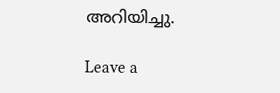അറിയിച്ചു.

Leave a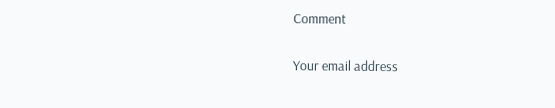Comment

Your email address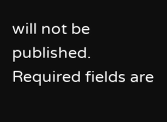will not be published. Required fields are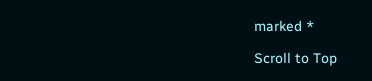marked *

Scroll to Top